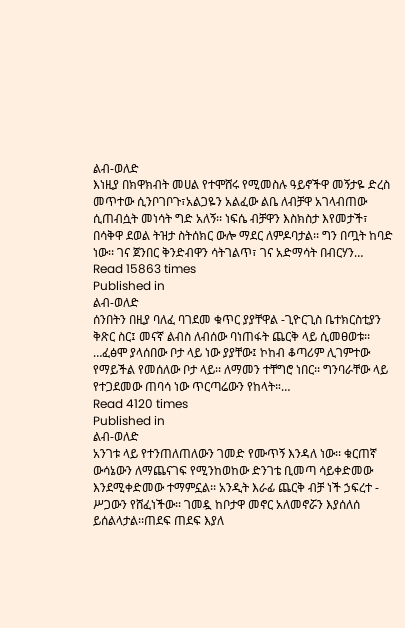ልብ-ወለድ
እነዚያ በክዋክብት መሀል የተሞሸሩ የሚመስሉ ዓይኖችዋ መኝታዬ ድረስ መጥተው ሲንቦገቦጉ፣አልጋዬን አልፈው ልቤ ለብቻዋ አገላብጠው ሲጠብሷት መነሳት ግድ አለኝ፡፡ ነፍሴ ብቻዋን እስክስታ እየመታች፣ በሳቅዋ ደወል ትዝታ ስትሰክር ውሎ ማደር ለምዶባታል፡፡ ግን በጧት ከባድ ነው፡፡ ገና ጀንበር ቅንድብዋን ሳትገልጥ፣ ገና አድማሳት በብርሃን…
Read 15863 times
Published in
ልብ-ወለድ
ሰንበትን በዚያ ባለፈ ባገደመ ቁጥር ያያቸዋል -ጊዮርጊስ ቤተክርስቲያን ቅጽር ስር፤ መናኛ ልብስ ለብሰው ባነጠፋት ጨርቅ ላይ ሲመፀወቱ፡፡ …ፈፅሞ ያላሰበው ቦታ ላይ ነው ያያቸው፤ ኮከብ ቆጣሪም ሊገምተው የማይችል የመሰለው ቦታ ላይ፡፡ ለማመን ተቸግሮ ነበር፡፡ ግንባራቸው ላይ የተጋደመው ጠባሳ ነው ጥርጣሬውን የከላት።…
Read 4120 times
Published in
ልብ-ወለድ
አንገቱ ላይ የተንጠለጠለውን ገመድ የሙጥኝ እንዳለ ነው፡፡ ቁርጠኛ ውሳኔውን ለማጨናገፍ የሚንከወከው ድንገቴ ቢመጣ ሳይቀድመው እንደሚቀድመው ተማምኗል፡፡ አንዲት እራፊ ጨርቅ ብቻ ነች ኃፍረተ - ሥጋውን የሸፈነችው፡፡ ገመዷ ከቦታዋ መኖር አለመኖሯን እያሰለሰ ይሰልላታል፡፡ጠደፍ ጠደፍ እያለ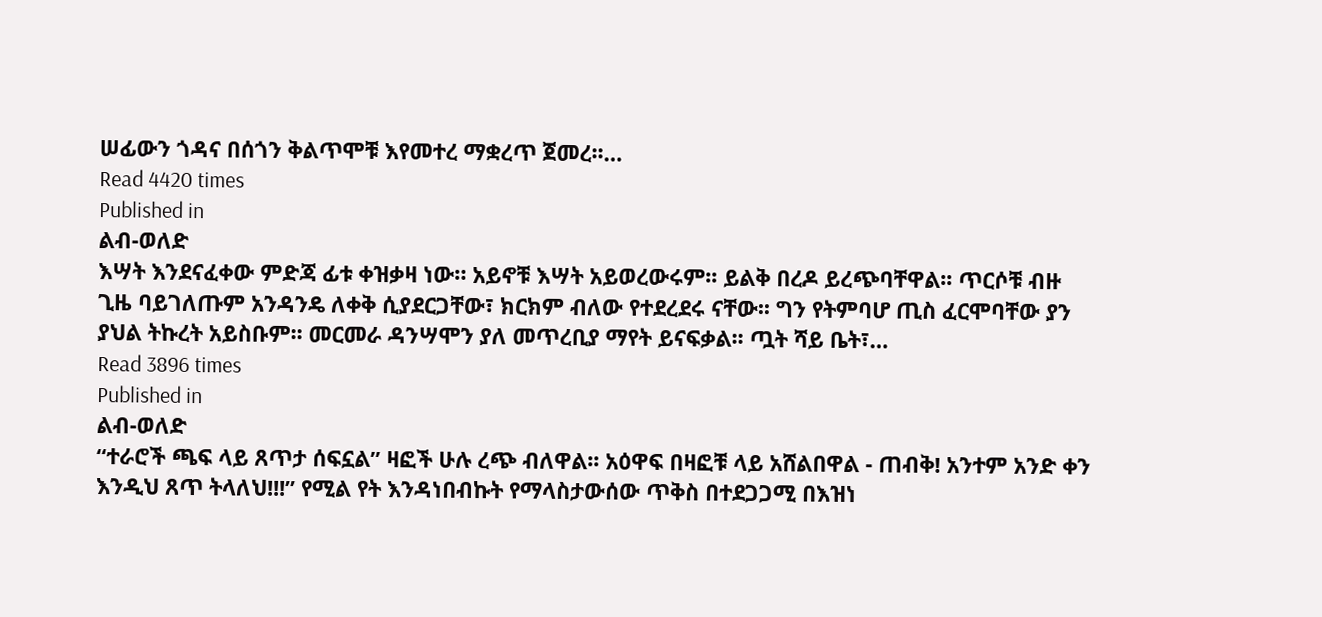ሠፊውን ጎዳና በሰጎን ቅልጥሞቹ እየመተረ ማቋረጥ ጀመረ፡፡…
Read 4420 times
Published in
ልብ-ወለድ
እሣት እንደናፈቀው ምድጃ ፊቱ ቀዝቃዛ ነው። አይኖቹ እሣት አይወረውሩም፡፡ ይልቅ በረዶ ይረጭባቸዋል፡፡ ጥርሶቹ ብዙ ጊዜ ባይገለጡም አንዳንዴ ለቀቅ ሲያደርጋቸው፣ ክርክም ብለው የተደረደሩ ናቸው፡፡ ግን የትምባሆ ጢስ ፈርሞባቸው ያን ያህል ትኩረት አይስቡም፡፡ መርመራ ዳንሣሞን ያለ መጥረቢያ ማየት ይናፍቃል፡፡ ጧት ሻይ ቤት፣…
Read 3896 times
Published in
ልብ-ወለድ
“ተራሮች ጫፍ ላይ ጸጥታ ሰፍኗል” ዛፎች ሁሉ ረጭ ብለዋል፡፡ አዕዋፍ በዛፎቹ ላይ አሸልበዋል - ጠብቅ! አንተም አንድ ቀን እንዲህ ጸጥ ትላለህ!!!” የሚል የት እንዳነበብኩት የማላስታውሰው ጥቅስ በተደጋጋሚ በእዝነ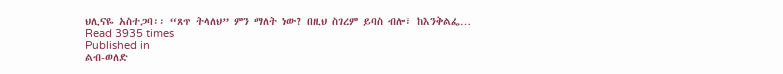ህሊናዬ አስተጋባ፡፡ “ጸጥ ትላለህ” ምን ማለት ነው? በዚህ ስገረም ይባስ ብሎ፣ ከእንቅልፌ…
Read 3935 times
Published in
ልብ-ወለድ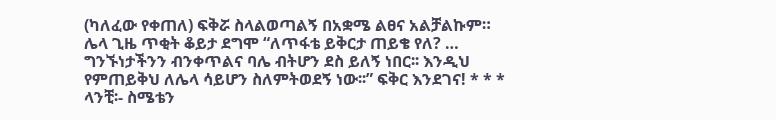(ካለፈው የቀጠለ) ፍቅሯ ስላልወጣልኝ በአቋሜ ልፀና አልቻልኩም። ሌላ ጊዜ ጥቂት ቆይታ ደግሞ “ለጥፋቴ ይቅርታ ጠይቄ የለ? … ግንኙነታችንን ብንቀጥልና ባሌ ብትሆን ደስ ይለኝ ነበር፡፡ እንዲህ የምጠይቅህ ለሌላ ሳይሆን ስለምትወደኝ ነው፡፡” ፍቅር እንደገና! * * * ላንቺ፡- ስሜቴን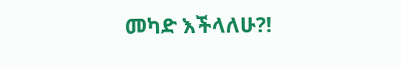መካድ እችላለሁ?!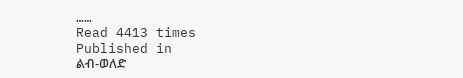……
Read 4413 times
Published in
ልብ-ወለድ